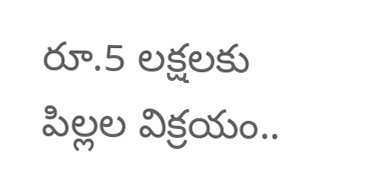రూ.5 లక్షలకు పిల్లల విక్రయం..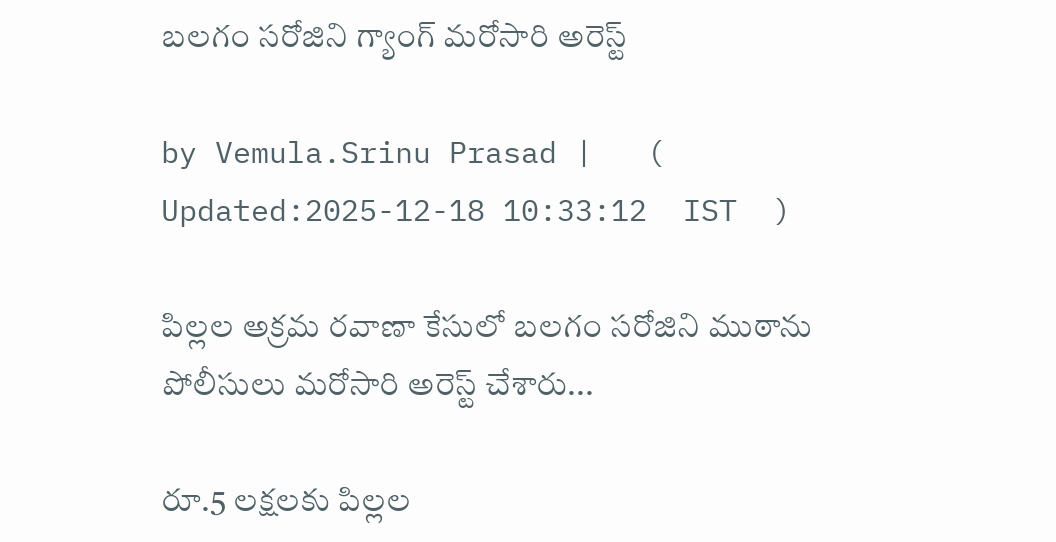బలగం సరోజిని గ్యాంగ్ మరోసారి అరెస్ట్

by Vemula.Srinu Prasad |   (  Updated:2025-12-18 10:33:12  IST  )

పిల్లల అక్రమ రవాణా కేసులో బలగం సరోజిని ముఠాను పోలీసులు మరోసారి అరెస్ట్ చేశారు...

రూ.5 లక్షలకు పిల్లల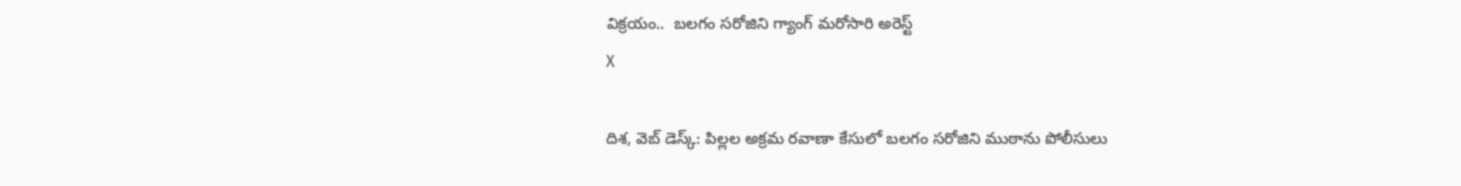విక్రయం..  బలగం సరోజిని గ్యాంగ్ మరోసారి అరెస్ట్
X

దిశ, వెబ్ డెస్క్: పిల్లల అక్రమ రవాణా కేసులో బలగం సరోజిని ముఠాను పోలీసులు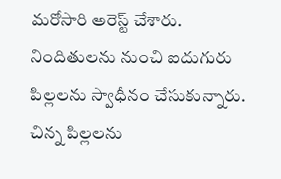మరోసారి అరెస్ట్ చేశారు. నిందితులను నుంచి ఐదుగురు పిల్లలను స్వాధీనం చేసుకున్నారు. చిన్న పిల్లలను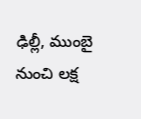ఢిల్లీ, ముంబై నుంచి లక్ష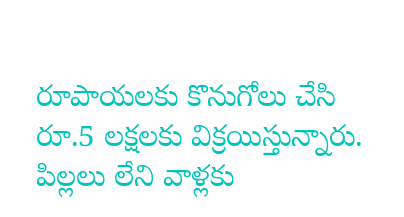రూపాయలకు కొనుగోలు చేసి రూ.5 లక్షలకు విక్రయిస్తున్నారు. పిల్లలు లేని వాళ్లకు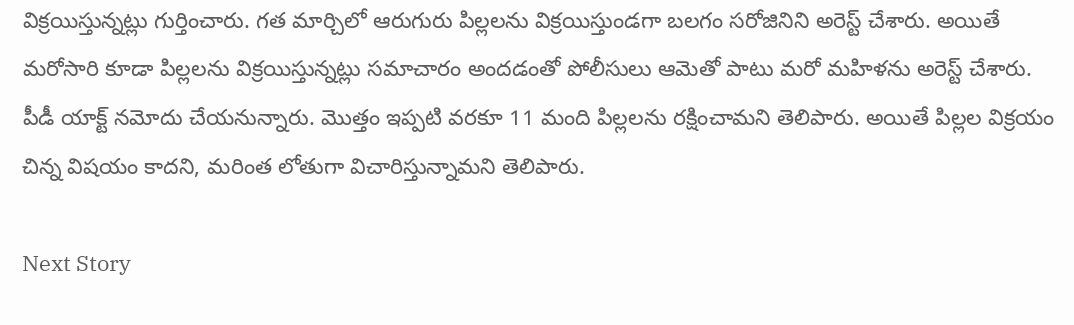విక్రయిస్తున్నట్లు గుర్తించారు. గత మార్చిలో ఆరుగురు పిల్లలను విక్రయిస్తుండగా బలగం సరోజినిని అరెస్ట్ చేశారు. అయితే మరోసారి కూడా పిల్లలను విక్రయిస్తున్నట్లు సమాచారం అందడంతో పోలీసులు ఆమెతో పాటు మరో మహిళను అరెస్ట్ చేశారు. పీడీ యాక్ట్ నమోదు చేయనున్నారు. మొత్తం ఇప్పటి వరకూ 11 మంది పిల్లలను రక్షించామని తెలిపారు. అయితే పిల్లల విక్రయం చిన్న విషయం కాదని, మరింత లోతుగా విచారిస్తున్నామని తెలిపారు.

Next Story